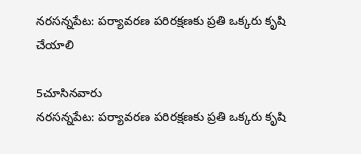నరసన్నపేట: పర్యావరణ పరిరక్షణకు ప్రతి ఒక్కరు కృషి చేయాలి

5చూసినవారు
నరసన్నపేట: పర్యావరణ పరిరక్షణకు ప్రతి ఒక్కరు కృషి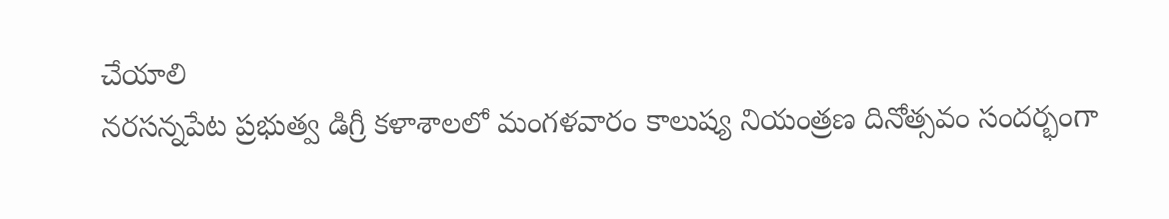చేయాలి
నరసన్నపేట ప్రభుత్వ డిగ్రీ కళాశాలలో మంగళవారం కాలుష్య నియంత్రణ దినోత్సవం సందర్భంగా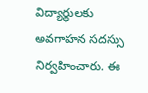విద్యార్థులకు అవగాహన సదస్సు నిర్వహించారు. ఈ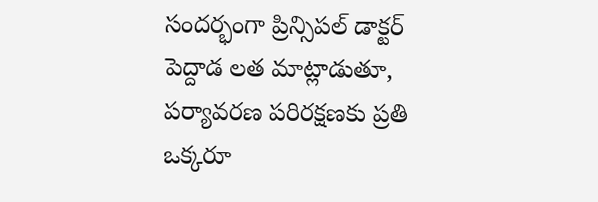సందర్భంగా ప్రిన్సిపల్ డాక్టర్ పెద్దాడ లత మాట్లాడుతూ, పర్యావరణ పరిరక్షణకు ప్రతి ఒక్కరూ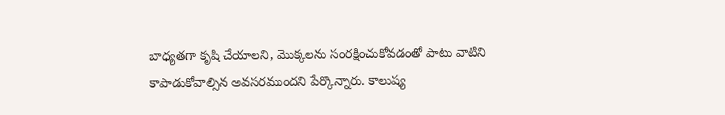బాధ్యతగా కృషి చేయాలని, మొక్కలను సంరక్షించుకోవడంతో పాటు వాటిని కాపాడుకోవాల్సిన అవసరముందని పేర్కొన్నారు. కాలుష్య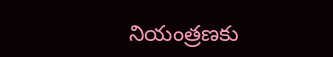నియంత్రణకు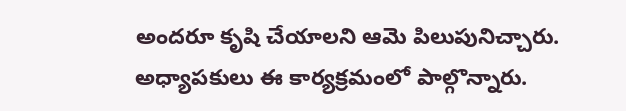అందరూ కృషి చేయాలని ఆమె పిలుపునిచ్చారు. అధ్యాపకులు ఈ కార్యక్రమంలో పాల్గొన్నారు.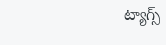ట్యాగ్స్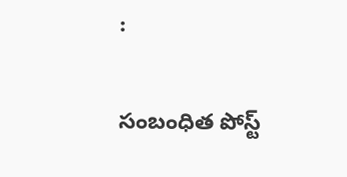:

సంబంధిత పోస్ట్